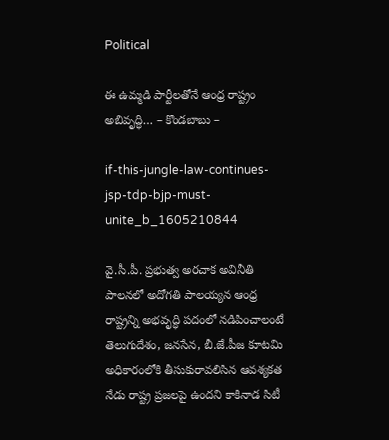Political

ఈ ఉమ్మడి పార్టీలతోనే ఆంధ్ర రాష్ట్రం అబివృద్ధి… – కొండబాబు –

if-this-jungle-law-continues-jsp-tdp-bjp-must-unite_b_1605210844

వై.సీ.పీ. ప్రభుత్వ అరచాక అవినీతి పాలనలో అదోగతి పాలయ్యన ఆంధ్ర రాష్ట్రన్ని అభవృద్ధి పదంలో నడిపించాలంటే తెలుగుదేశం, జనసేన, బీ.జే.పీజ కూటమి అధికారంలోకి తీసుకురావలిసిన ఆవశ్యకత నేడు రాష్ట్ర ప్రజలపై ఉందని కాకినాడ సిటీ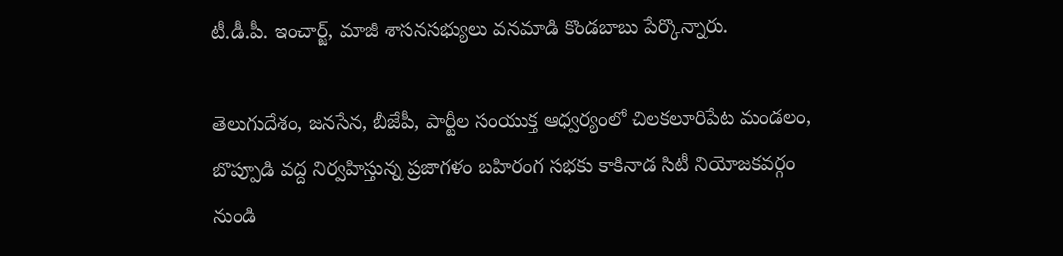టీ.డీ.పీ. ఇంచార్జ్, మాజీ శాసనసభ్యులు వనమాడి కొండబాబు పేర్కొన్నారు.

తెలుగుదేశం, జనసేన, బీజేపీ, పార్టీల సంయుక్త ఆధ్వర్యంలో చిలకలూరిపేట మండలం, బొప్పూడి వద్ద నిర్వహిస్తున్న ప్రజాగళం బహిరంగ సభకు కాకినాడ సిటీ నియోజకవర్గం నుండి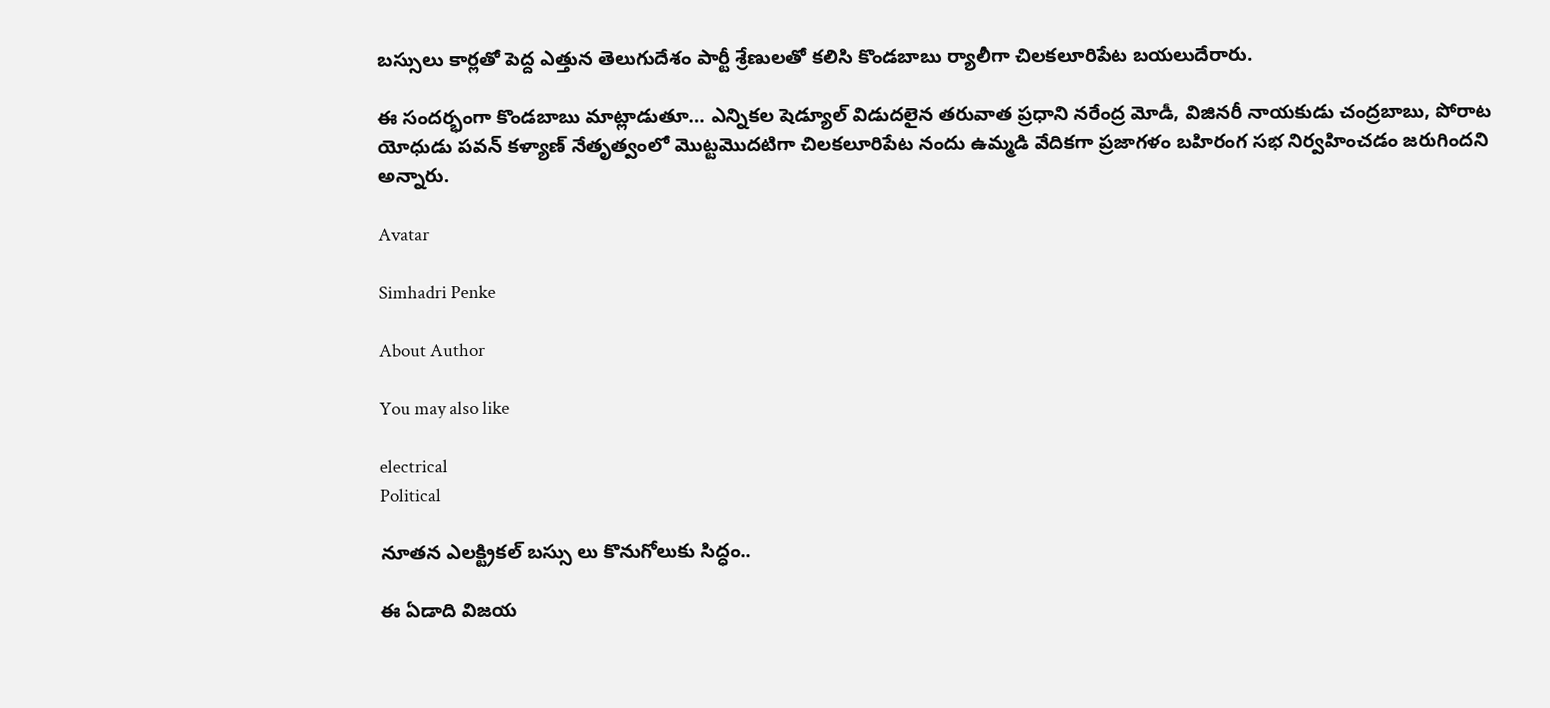బస్సులు కార్లతో పెద్ద ఎత్తున తెలుగుదేశం పార్టీ శ్రేణులతో కలిసి కొండబాబు ర్యాలీగా చిలకలూరిపేట బయలుదేరారు.

ఈ సందర్భంగా కొండబాబు మాట్లాడుతూ… ఎన్నికల షెడ్యూల్ విడుదలైన తరువాత ప్రధాని నరేంద్ర మోడీ, విజినరీ నాయకుడు చంద్రబాబు, పోరాట యోధుడు పవన్ కళ్యాణ్ నేతృత్వంలో మొట్టమొదటిగా చిలకలూరిపేట నందు ఉమ్మడి వేదికగా ప్రజాగళం బహిరంగ సభ నిర్వహించడం జరుగిందని అన్నారు.

Avatar

Simhadri Penke

About Author

You may also like

electrical
Political

నూతన ఎలక్ట్రికల్ బస్సు లు కొనుగోలుకు సిద్ధం..

ఈ ఏడాది విజయ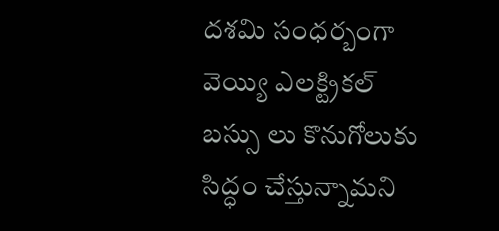దశమి సంధర్బంగా వెయ్యి ఎలక్ట్రికల్ బస్సు లు కొనుగోలుకు సిద్ధం చేస్తున్నామని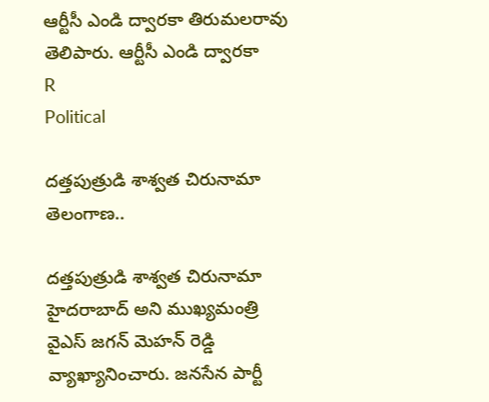ఆర్టీసీ ఎండి ద్వారకా తిరుమలరావు తెలిపారు. ఆర్టీసీ ఎండి ద్వారకా
R
Political

దత్తపుత్రుడి శాశ్వత చిరునామా తెలంగాణ..

దత్తపుత్రుడి శాశ్వత చిరునామా హైదరాబాద్ అని ముఖ్యమంత్రి వైఎస్ జగన్ మెహన్ రెడ్డి వ్యాఖ్యానించారు. జనసేన పార్టీ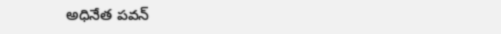అధినేత పవన్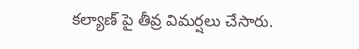కల్యాణ్ పై తీవ్ర విమర్షలు చేసారు.